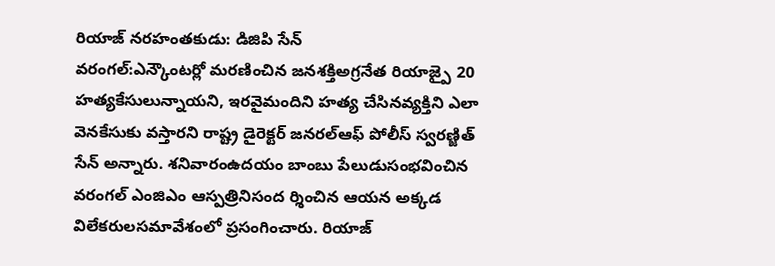రియాజ్ నరహంతకుడు: డిజిపి సేన్
వరంగల్:ఎన్కౌంటర్లో మరణించిన జనశక్తిఅగ్రనేత రియాజ్పై 20 హత్యకేసులున్నాయని, ఇరవైమందిని హత్య చేసినవ్యక్తిని ఎలా వెనకేసుకు వస్తారని రాష్ట్ర డైరెక్టర్ జనరల్ఆఫ్ పోలీస్ స్వరణ్జిత్ సేన్ అన్నారు. శనివారంఉదయం బాంబు పేలుడుసంభవించిన వరంగల్ ఎంజిఎం ఆస్పత్రినిసంద ర్శించిన ఆయన అక్కడ విలేకరులసమావేశంలో ప్రసంగించారు. రియాజ్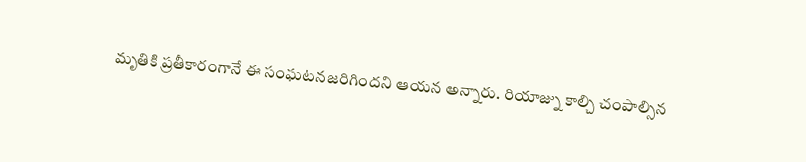మృతికి ప్రతీకారంగానే ఈ సంఘటనజరిగిందని ఆయన అన్నారు. రియాజ్ను కాల్చి చంపాల్సిన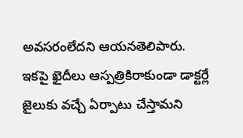అవసరంలేదని ఆయనతెలిపారు. ఇకపై ఖైదీలు ఆస్పత్రికిరాకుండా డాక్టర్లే జైలుకు వచ్చే ఏర్పాటు చేస్తామని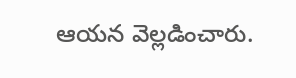ఆయన వెల్లడించారు.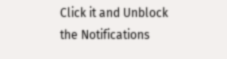Click it and Unblock the Notifications